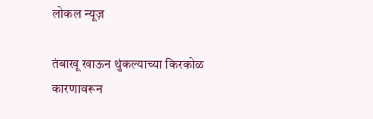लोकल न्यूज़

तंबाखू खाऊन थुंकल्याच्या किरकोळ कारणावरून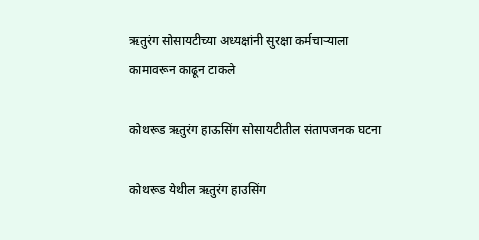ऋतुरंग सोसायटीच्या अध्यक्षांनी सुरक्षा कर्मचाऱ्याला कामावरून काढून टाकले

कोथरूड ऋतुरंग हाऊसिंग सोसायटीतील संतापजनक घटना

कोथरूड येथील ऋतुरंग हाउसिंग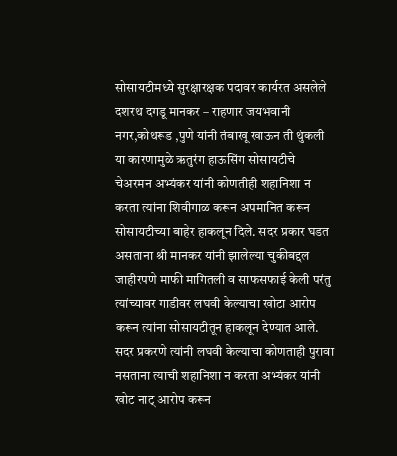सोसायटीमध्ये सुरक्षारक्षक पदावर कार्यरत असलेले दशरथ दगडू मानकर – राहणार जयभवानी नगर,कोथरूड ,पुणे यांनी तंबाखू खाऊन ती थुंकली या कारणामुळे ऋतुरंग हाऊसिंग सोसायटीचे चेअरमन अभ्यंकर यांनी कोणतीही शहानिशा न करता त्यांना शिवीगाळ करून अपमानित करून सोसायटीच्या बाहेर हाकलून दिले. सदर प्रकार घडत असताना श्री मानकर यांनी झालेल्या चुकीबद्दल जाहीरपणे माफी मागितली व साफसफाई केली परंतु त्यांच्यावर गाडीवर लघवी केल्याचा खोटा आरोप करून त्यांना सोसायटीतून हाकलून देण्यात आले. सदर प्रकरणे त्यांनी लघवी केल्याचा कोणताही पुरावा नसताना त्याची शहानिशा न करता अभ्यंकर यांनी खोट नाट् आरोप करून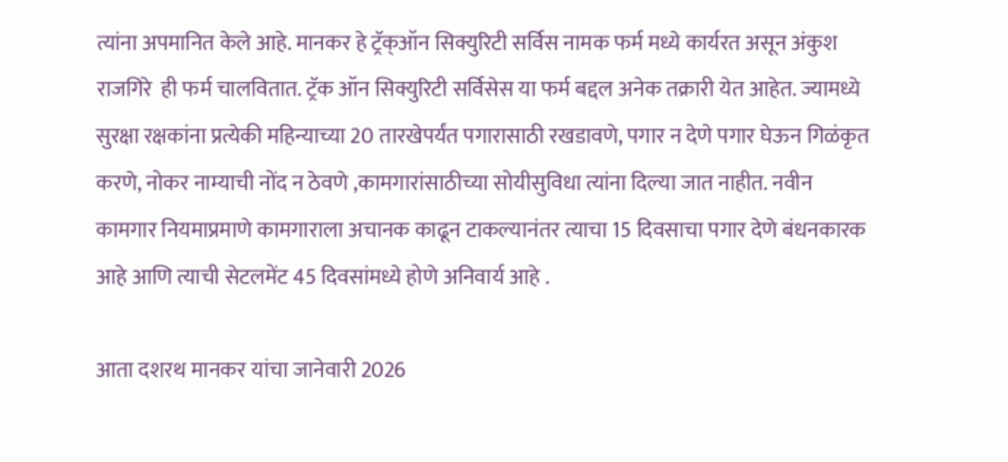त्यांना अपमानित केले आहे. मानकर हे ट्रॅक्ऑन सिक्युरिटी सर्विस नामक फर्म मध्ये कार्यरत असून अंकुश राजगिरे  ही फर्म चालवितात. ट्रॅक ऑन सिक्युरिटी सर्विसेस या फर्म बद्दल अनेक तक्रारी येत आहेत. ज्यामध्ये सुरक्षा रक्षकांना प्रत्येकी महिन्याच्या 20 तारखेपर्यंत पगारासाठी रखडावणे, पगार न देणे पगार घेऊन गिळंकृत करणे, नोकर नाम्याची नोंद न ठेवणे ,कामगारांसाठीच्या सोयीसुविधा त्यांना दिल्या जात नाहीत. नवीन कामगार नियमाप्रमाणे कामगाराला अचानक काढून टाकल्यानंतर त्याचा 15 दिवसाचा पगार देणे बंधनकारक आहे आणि त्याची सेटलमेंट 45 दिवसांमध्ये होणे अनिवार्य आहे .

आता दशरथ मानकर यांचा जानेवारी 2026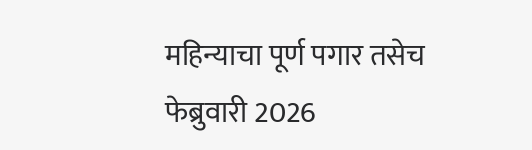महिन्याचा पूर्ण पगार तसेच फेब्रुवारी 2026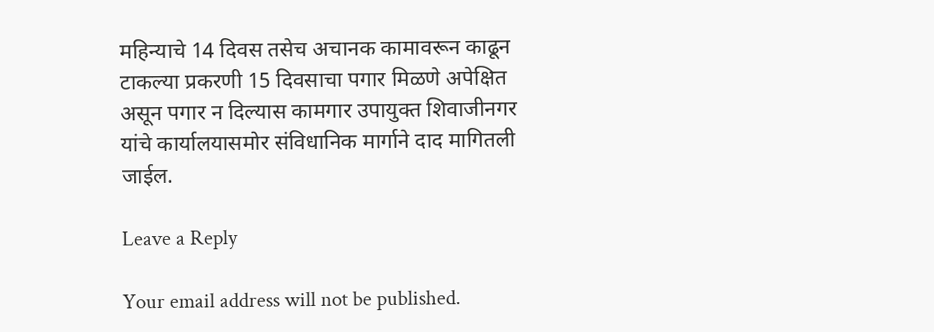महिन्याचे 14 दिवस तसेच अचानक कामावरून काढून टाकल्या प्रकरणी 15 दिवसाचा पगार मिळणे अपेक्षित असून पगार न दिल्यास कामगार उपायुक्त शिवाजीनगर यांचे कार्यालयासमोर संविधानिक मार्गाने दाद मागितली जाईल.

Leave a Reply

Your email address will not be published.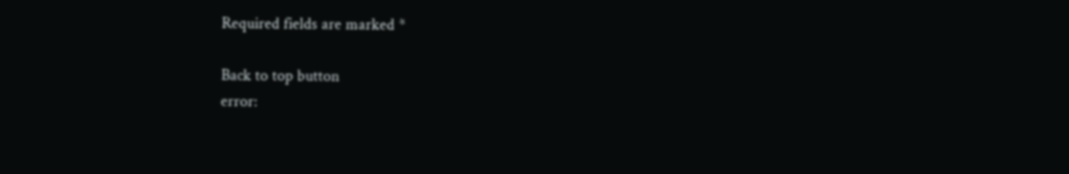Required fields are marked *

Back to top button
error: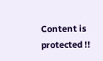Content is protected !!